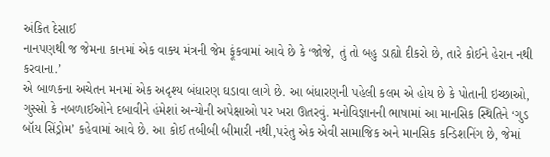અંકિત દેસાઈ
નાનપણથી જ જેમના કાનમાં એક વાક્ય મંત્રની જેમ ફૂંકવામાં આવે છે કે ‘જોજે, તું તો બહુ ડાહ્યો દીકરો છે, તારે કોઈને હેરાન નથી કરવાના.’
એ બાળકના અચેતન મનમાં એક અદૃશ્ય બંધારણ ઘડાવા લાગે છે. આ બંધારણની પહેલી કલમ એ હોય છે કે પોતાની ઇચ્છાઓ, ગુસ્સો કે નબળાઈઓને દબાવીને હંમેશાં અન્યોની અપેક્ષાઓ પર ખરા ઊતરવું. મનોવિજ્ઞાનની ભાષામાં આ માનસિક સ્થિતિને ‘ગુડ બૉય સિંડ્રોમ’ કહેવામાં આવે છે. આ કોઈ તબીબી બીમારી નથી,પરંતુ એક એવી સામાજિક અને માનસિક કન્ડિશનિંગ છે, જેમાં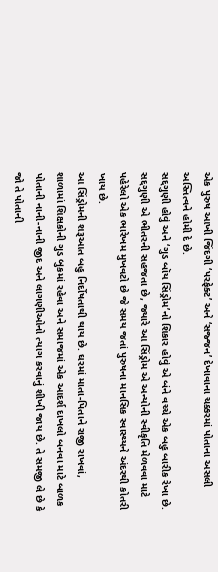એક પુરુષ આખી જિંદગી ‘પરફેક્ટ’ અને ‘સજ્જન’ દેખાવાના ચક્કરમાં પોતાના અસલી અસ્તિત્વને હોમી દે છે.
સદ્દગુણી હોવું અને ‘ગુડ બૉય સિંડ્રોમ’નો શિકાર હોવું એ બંને વચ્ચે એક બહુ બારીક રેખા છે. સદ્દગુણી એ ભીતરની સહજતા છે, જ્યારે આ સિંડ્રોમ એ અન્યોની સ્વીકૃતિ મેળવવા માટે પહેરેલો એક ભારેખમ મુખવટો છે જે સમય જતાં પુરુષના માનસિક સ્વાસ્થ્યને અંદરથી કોતરી ખાય છે.
આ સિંડ્રોમની શરૂઆત બહુ નિર્દોષતાથી થાય છે. ઘરમાં માતા-પિતાને રાજી રાખવાં, શાળામાં શિક્ષકોની ગુડ બુકમાં રહેવા અને સમાજમાં એક આદર્શ દાખલો બનવા માટે બાળક પોતાની નાની-નાની જીદ અને લાગણીઓનો ત્યાગ કરવાનું શીખી જાય છે. તે સમજી લે છે કે જો તે પોતાની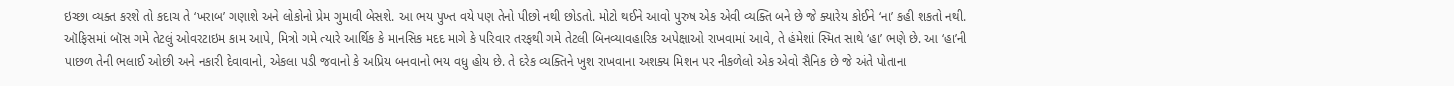ઇચ્છા વ્યક્ત કરશે તો કદાચ તે ‘ખરાબ’ ગણાશે અને લોકોનો પ્રેમ ગુમાવી બેસશે. આ ભય પુખ્ત વયે પણ તેનો પીછો નથી છોડતો. મોટો થઈને આવો પુરુષ એક એવી વ્યક્તિ બને છે જે ક્યારેય કોઈને ‘ના’ કહી શકતો નથી.
ઑફિસમાં બૉસ ગમે તેટલું ઓવરટાઇમ કામ આપે, મિત્રો ગમે ત્યારે આર્થિક કે માનસિક મદદ માગે કે પરિવાર તરફથી ગમે તેટલી બિનવ્યાવહારિક અપેક્ષાઓ રાખવામાં આવે, તે હંમેશાં સ્મિત સાથે ‘હા’ ભણે છે. આ ‘હા’ની પાછળ તેની ભલાઈ ઓછી અને નકારી દેવાવાનો, એકલા પડી જવાનો કે અપ્રિય બનવાનો ભય વધુ હોય છે. તે દરેક વ્યક્તિને ખુશ રાખવાના અશક્ય મિશન પર નીકળેલો એક એવો સૈનિક છે જે અંતે પોતાના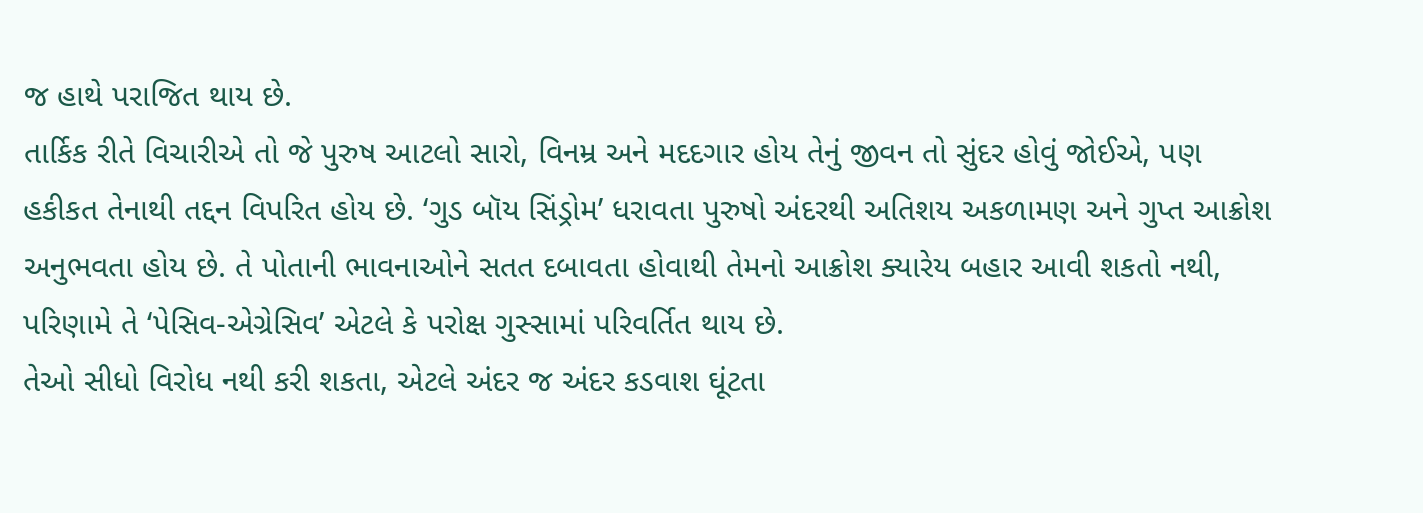જ હાથે પરાજિત થાય છે.
તાર્કિક રીતે વિચારીએ તો જે પુરુષ આટલો સારો, વિનમ્ર અને મદદગાર હોય તેનું જીવન તો સુંદર હોવું જોઈએ, પણ હકીકત તેનાથી તદ્દન વિપરિત હોય છે. ‘ગુડ બૉય સિંડ્રોમ’ ધરાવતા પુરુષો અંદરથી અતિશય અકળામણ અને ગુપ્ત આક્રોશ અનુભવતા હોય છે. તે પોતાની ભાવનાઓને સતત દબાવતા હોવાથી તેમનો આક્રોશ ક્યારેય બહાર આવી શકતો નથી, પરિણામે તે ‘પેસિવ-એગ્રેસિવ’ એટલે કે પરોક્ષ ગુસ્સામાં પરિવર્તિત થાય છે.
તેઓ સીધો વિરોધ નથી કરી શકતા, એટલે અંદર જ અંદર કડવાશ ઘૂંટતા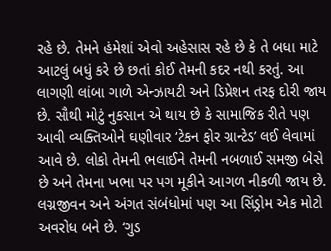રહે છે. તેમને હંમેશાં એવો અહેસાસ રહે છે કે તે બધા માટે આટલું બધું કરે છે છતાં કોઈ તેમની કદર નથી કરતું. આ લાગણી લાંબા ગાળે એન્ઝાયટી અને ડિપ્રેશન તરફ દોરી જાય છે. સૌથી મોટું નુકસાન એ થાય છે કે સામાજિક રીતે પણ આવી વ્યક્તિઓને ઘણીવાર ‘ટેકન ફોર ગ્રાન્ટેડ’ લઈ લેવામાં આવે છે. લોકો તેમની ભલાઈને તેમની નબળાઈ સમજી બેસે છે અને તેમના ખભા પર પગ મૂકીને આગળ નીકળી જાય છે.
લગ્નજીવન અને અંગત સંબંધોમાં પણ આ સિંડ્રોમ એક મોટો અવરોધ બને છે. ‘ગુડ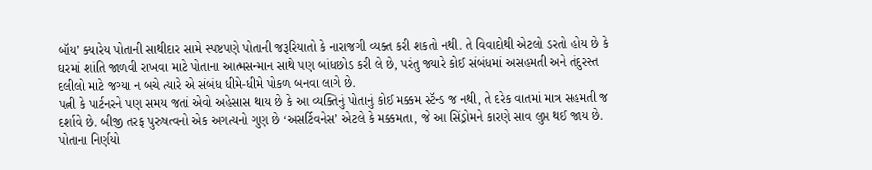બૉય’ ક્યારેય પોતાની સાથીદાર સામે સ્પષ્ટપણે પોતાની જરૂરિયાતો કે નારાજગી વ્યક્ત કરી શકતો નથી. તે વિવાદોથી એટલો ડરતો હોય છે કે ઘરમાં શાંતિ જાળવી રાખવા માટે પોતાના આત્મસન્માન સાથે પણ બાંધછોડ કરી લે છે, પરંતુ જ્યારે કોઈ સંબંધમાં અસહમતી અને તંદુરસ્ત દલીલો માટે જગ્યા ન બચે ત્યારે એ સંબંધ ધીમે-ધીમે પોકળ બનવા લાગે છે.
પત્ની કે પાર્ટનરને પણ સમય જતાં એવો અહેસાસ થાય છે કે આ વ્યક્તિનું પોતાનું કોઈ મક્કમ સ્ટૅન્ડ જ નથી, તે દરેક વાતમાં માત્ર સહમતી જ દર્શાવે છે. બીજી તરફ પુરુષત્વનો એક અગત્યનો ગુણ છે ‘અસર્ટિવનેસ’ એટલે કે મક્કમતા, જે આ સિંડ્રોમને કારણે સાવ લુપ્ત થઈ જાય છે. પોતાના નિર્ણયો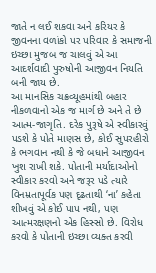જાતે ન લઈ શકવા અને કરિયર કે જીવનના વળાંકો પર પરિવાર કે સમાજની ઇચ્છા મુજબ જ ચાલવું એ આ આદર્શવાદી પુરુષોની આજીવન નિયતિ બની જાય છે.
આ માનસિક ચક્રવ્યૂહમાંથી બહાર નીકળવાનો એક જ માર્ગ છે અને તે છે આત્મ-જાગૃતિ. દરેક પુરૂષે એ સ્વીકારવું પડશે કે પોતે માણસ છે, કોઈ સુપરહીરો કે ભગવાન નથી કે જે બધાને આજીવન ખુશ રાખી શકે. પોતાની મર્યાદાઓનો સ્વીકાર કરવો અને જરૂર પડે ત્યારે વિનમ્રતાપૂર્વક પણ દૃઢતાથી ‘ના’ કહેતા શીખવું એ કોઈ પાપ નથી, પણ આત્મરક્ષણનો એક હિસ્સો છે. વિરોધ કરવો કે પોતાની ઇચ્છા વ્યક્ત કરવી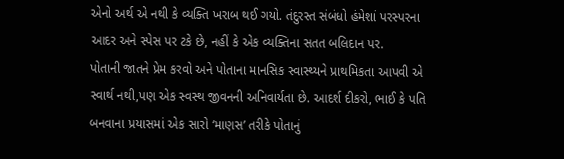એનો અર્થ એ નથી કે વ્યક્તિ ખરાબ થઈ ગયો. તંદુરસ્ત સંબંધો હંમેશાં પરસ્પરના આદર અને સ્પેસ પર ટકે છે, નહીં કે એક વ્યક્તિના સતત બલિદાન પર.
પોતાની જાતને પ્રેમ કરવો અને પોતાના માનસિક સ્વાસ્થ્યને પ્રાથમિકતા આપવી એ સ્વાર્થ નથી,પણ એક સ્વસ્થ જીવનની અનિવાર્યતા છે. આદર્શ દીકરો, ભાઈ કે પતિ બનવાના પ્રયાસમાં એક સારો ‘માણસ’ તરીકે પોતાનું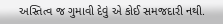અસ્તિત્વ જ ગુમાવી દેવું એ કોઈ સમજદારી નથી.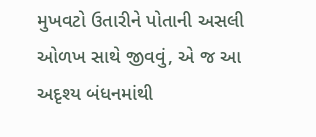મુખવટો ઉતારીને પોતાની અસલી ઓળખ સાથે જીવવું, એ જ આ અદૃશ્ય બંધનમાંથી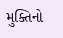મુક્તિનો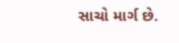સાચો માર્ગ છે.